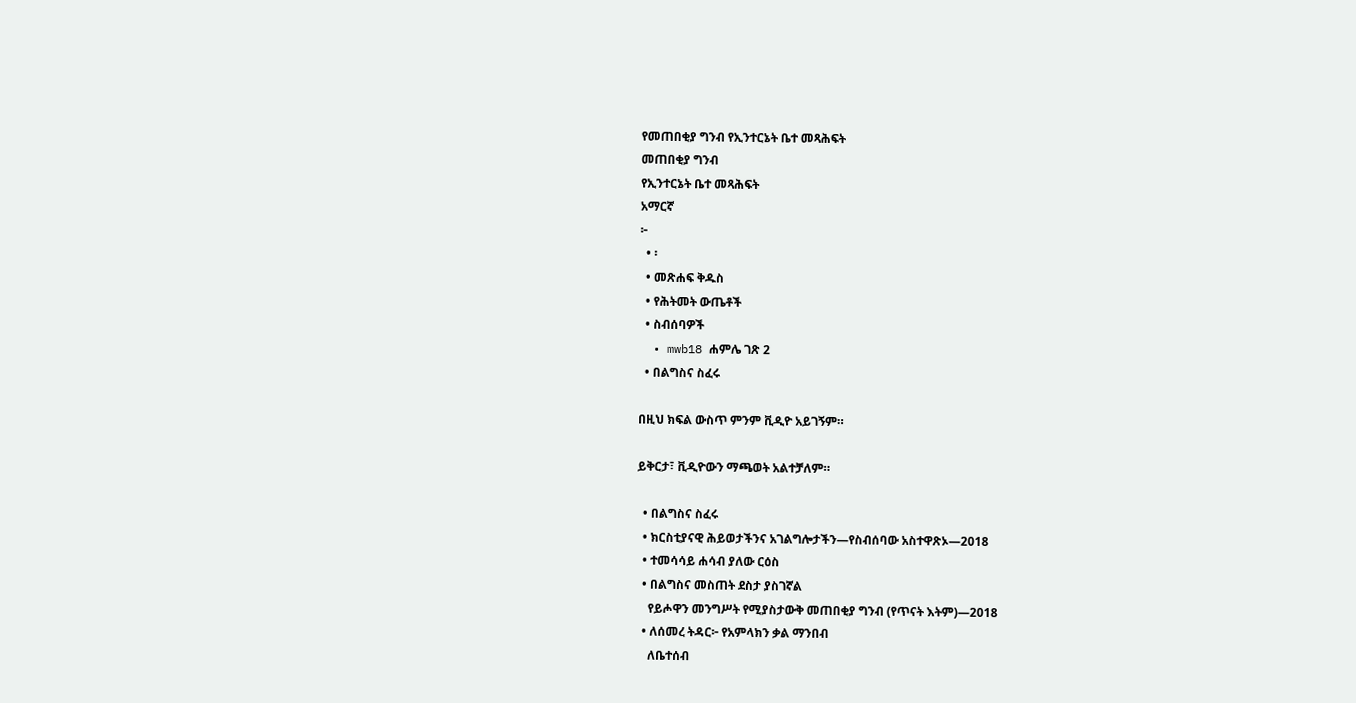የመጠበቂያ ግንብ የኢንተርኔት ቤተ መጻሕፍት
መጠበቂያ ግንብ
የኢንተርኔት ቤተ መጻሕፍት
አማርኛ
፦
  • ፡
  • መጽሐፍ ቅዱስ
  • የሕትመት ውጤቶች
  • ስብሰባዎች
  • mwb18 ሐምሌ ገጽ 2
  • በልግስና ስፈሩ

በዚህ ክፍል ውስጥ ምንም ቪዲዮ አይገኝም።

ይቅርታ፣ ቪዲዮውን ማጫወት አልተቻለም።

  • በልግስና ስፈሩ
  • ክርስቲያናዊ ሕይወታችንና አገልግሎታችን—የስብሰባው አስተዋጽኦ—2018
  • ተመሳሳይ ሐሳብ ያለው ርዕስ
  • በልግስና መስጠት ደስታ ያስገኛል
    የይሖዋን መንግሥት የሚያስታውቅ መጠበቂያ ግንብ (የጥናት እትም)—2018
  • ለሰመረ ትዳር፦ የአምላክን ቃል ማንበብ
    ለቤተሰብ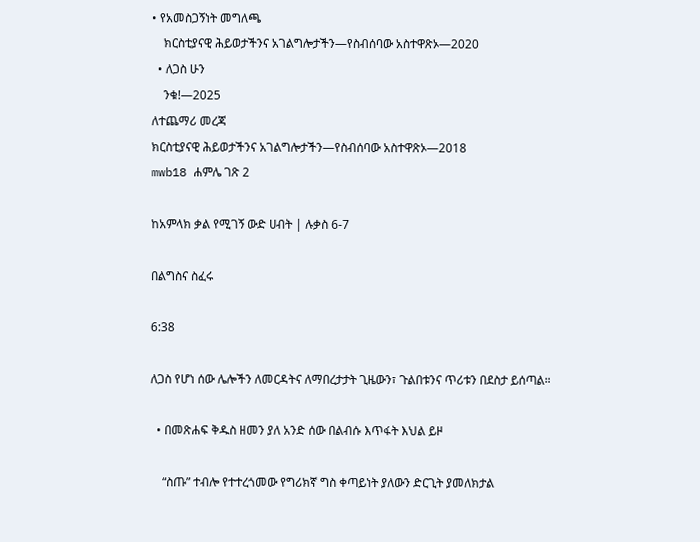• የአመስጋኝነት መግለጫ
    ክርስቲያናዊ ሕይወታችንና አገልግሎታችን—የስብሰባው አስተዋጽኦ—2020
  • ለጋስ ሁን
    ንቁ!—2025
ለተጨማሪ መረጃ
ክርስቲያናዊ ሕይወታችንና አገልግሎታችን—የስብሰባው አስተዋጽኦ—2018
mwb18 ሐምሌ ገጽ 2

ከአምላክ ቃል የሚገኝ ውድ ሀብት | ሉቃስ 6-7

በልግስና ስፈሩ

6:38

ለጋስ የሆነ ሰው ሌሎችን ለመርዳትና ለማበረታታት ጊዜውን፣ ጉልበቱንና ጥሪቱን በደስታ ይሰጣል።

  • በመጽሐፍ ቅዱስ ዘመን ያለ አንድ ሰው በልብሱ እጥፋት እህል ይዞ

    “ስጡ” ተብሎ የተተረጎመው የግሪክኛ ግስ ቀጣይነት ያለውን ድርጊት ያመለክታል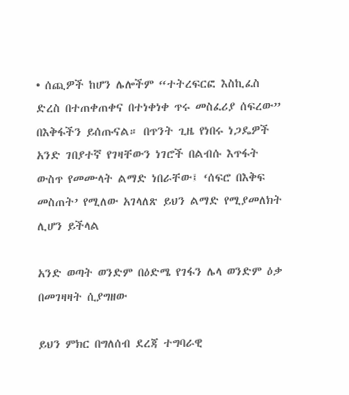• ሰጪዎች ከሆን ሌሎችም “ተትረፍርፎ እስኪፈስ ድረስ በተጠቀጠቀና በተነቀነቀ ጥሩ መስፈሪያ ሰፍረው” በእቅፋችን ይሰጡናል። በጥንት ጊዜ የነበሩ ነጋዴዎች አንድ ገበያተኛ የገዛቸውን ነገሮች በልብሱ እጥፋት ውስጥ የመሙላት ልማድ ነበራቸው፤ ‘ሰፍሮ በእቅፍ መስጠት’ የሚለው አገላለጽ ይህን ልማድ የሚያመለክት ሊሆን ይችላል

አንድ ወጣት ወንድም በዕድሜ የገፋን ሌላ ወንድም ዕቃ በመገዛዛት ሲያግዘው

ይህን ምክር በግለሰብ ደረጃ ተግባራዊ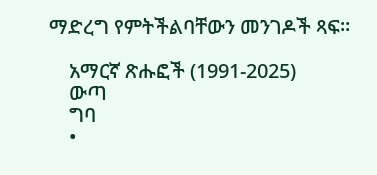ማድረግ የምትችልባቸውን መንገዶች ጻፍ።

    አማርኛ ጽሑፎች (1991-2025)
    ውጣ
    ግባ
    •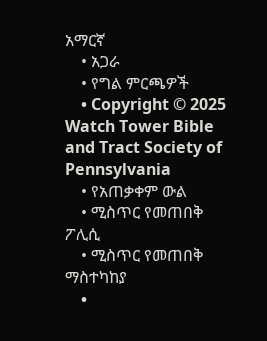አማርኛ
    • አጋራ
    • የግል ምርጫዎች
    • Copyright © 2025 Watch Tower Bible and Tract Society of Pennsylvania
    • የአጠቃቀም ውል
    • ሚስጥር የመጠበቅ ፖሊሲ
    • ሚስጥር የመጠበቅ ማስተካከያ
    •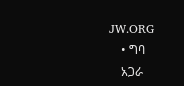JW.ORG
    • ግባ
    አጋራ